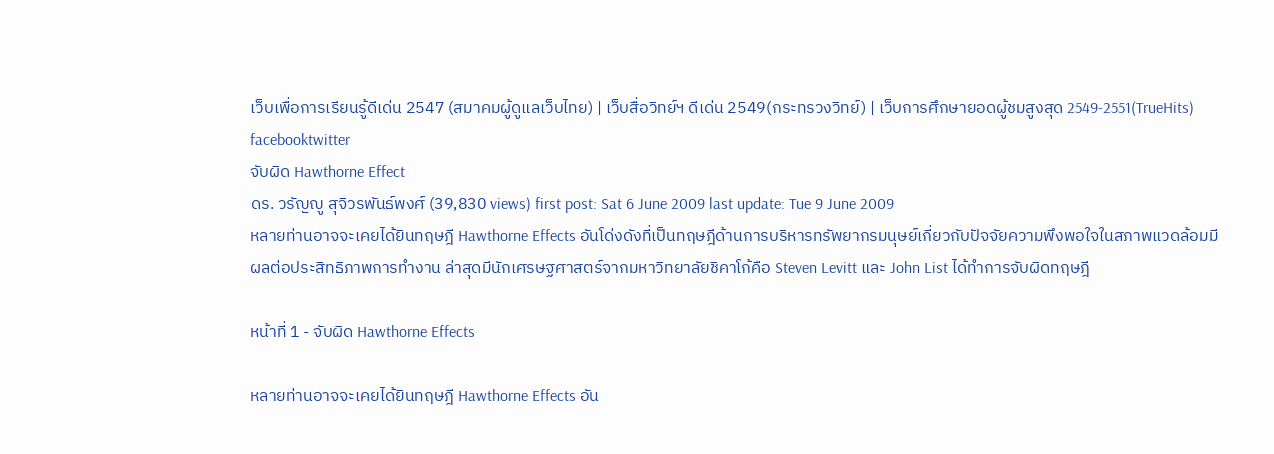เว็บเพื่อการเรียนรู้ดีเด่น 2547 (สมาคมผู้ดูแลเว็บไทย) | เว็บสื่อวิทย์ฯ ดีเด่น 2549(กระทรวงวิทย์) | เว็บการศึกษายอดผู้ชมสูงสุด 2549-2551(TrueHits) facebooktwitter
จับผิด Hawthorne Effect
ดร. วรัญญู สุจิวรพันธ์พงศ์ (39,830 views) first post: Sat 6 June 2009 last update: Tue 9 June 2009
หลายท่านอาจจะเคยได้ยินทฤษฎี Hawthorne Effects อันโด่งดังที่เป็นทฤษฎีด้านการบริหารทรัพยากรมนุษย์เกี่ยวกับปัจจัยความพึงพอใจในสภาพแวดล้อมมีผลต่อประสิทธิภาพการทำงาน ล่าสุดมีนักเศรษฐศาสตร์จากมหาวิทยาลัยชิคาโก้คือ Steven Levitt และ John List ได้ทำการจับผิดทฤษฎี

หน้าที่ 1 - จับผิด Hawthorne Effects

หลายท่านอาจจะเคยได้ยินทฤษฎี Hawthorne Effects อัน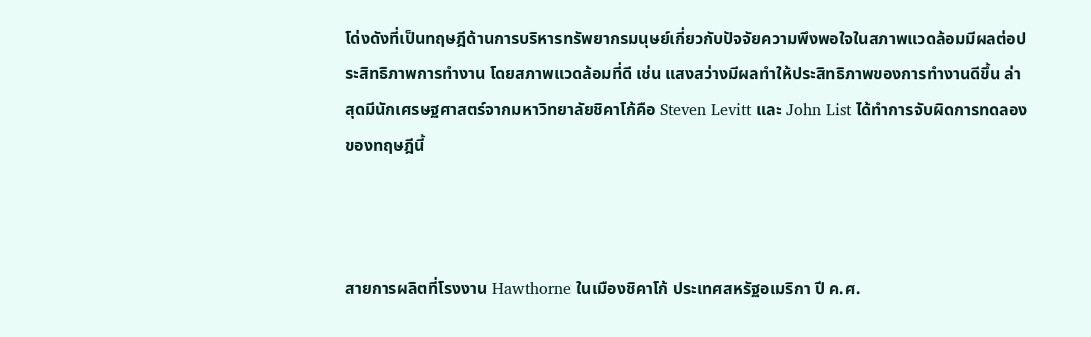โด่งดังที่เป็นทฤษฎีด้านการบริหารทรัพยากรมนุษย์เกี่ยวกับปัจจัยความพึงพอใจในสภาพแวดล้อมมีผลต่อประสิทธิภาพการทำงาน โดยสภาพแวดล้อมที่ดี เช่น แสงสว่างมีผลทำให้ประสิทธิภาพของการทำงานดีขึ้น ล่าสุดมีนักเศรษฐศาสตร์จากมหาวิทยาลัยชิคาโก้คือ Steven Levitt และ John List ได้ทำการจับผิดการทดลองของทฤษฎีนี้



สายการผลิตที่โรงงาน Hawthorne ในเมืองชิคาโก้ ประเทศสหรัฐอเมริกา ปี ค.ศ.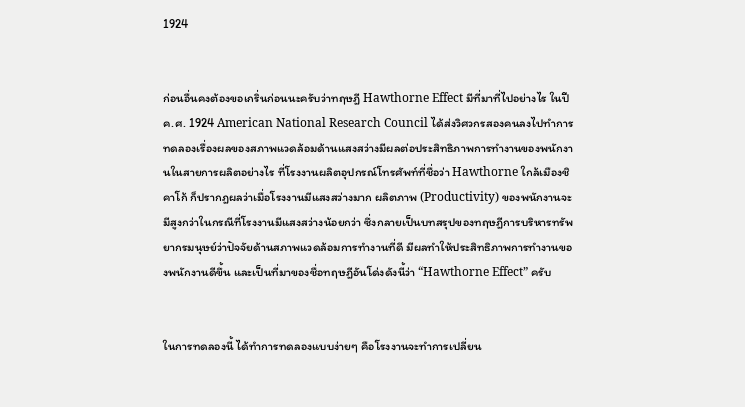1924


ก่อนอื่นคงต้องขอเกริ่นก่อนนะครับว่าทฤษฎี Hawthorne Effect มีที่มาที่ไปอย่างไร ในปี ค.ศ. 1924 American National Research Council ได้ส่งวิศวกรสองคนลงไปทำการทดลองเรื่องผลของสภาพแวดล้อมด้านแสงสว่างมีผลต่อประสิทธิภาพการทำงานของพนักงานในสายการผลิตอย่างไร ที่โรงงานผลิตอุปกรณ์โทรศัพท์ที่ชื่อว่า Hawthorne ใกล้เมืองชิคาโก้ ก็ปรากฎผลว่าเมื่อโรงงานมีแสงสว่างมาก ผลิตภาพ (Productivity) ของพนักงานจะมีสูงกว่าในกรณีที่โรงงานมีแสงสว่างน้อยกว่า ซึ่งกลายเป็นบทสรุปของทฤษฎีการบริหารทรัพยากรมนุษย์ว่าปัจจัยด้านสภาพแวดล้อมการทำงานที่ดี มีผลทำให้ประสิทธิภาพการทำงานของพนักงานดีขึ้น และเป็นที่มาของชื่อทฤษฎีอันโด่งดังนี้ว่า “Hawthorne Effect” ครับ


ในการทดลองนี้ ได้ทำการทดลองแบบง่ายๆ คือโรงงานจะทำการเปลี่ยน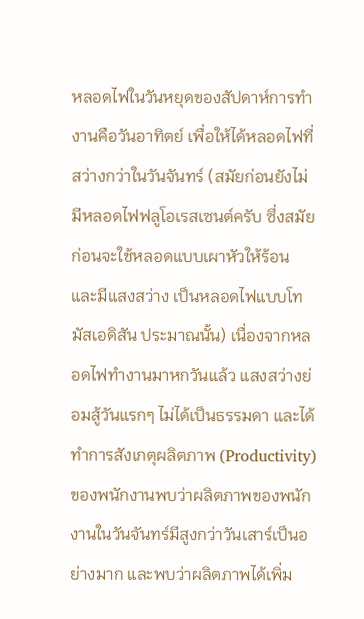หลอดไฟในวันหยุดของสัปดาห์การทำงานคือวันอาทิตย์ เพื่อให้ได้หลอดไฟที่สว่างกว่าในวันจันทร์ (สมัยก่อนยังไม่มีหลอดไฟฟลูโอเรสเซนต์ครับ ซึ่งสมัยก่อนจะใช้หลอดแบบเผาหัวให้ร้อน และมีแสงสว่าง เป็นหลอดไฟแบบโทมัสเอดิสัน ประมาณนั้น) เนื่องจากหลอดไฟทำงานมาหกวันแล้ว แสงสว่างย่อมสู้วันแรกๆ ไม่ได้เป็นธรรมดา และได้ทำการสังเกตุผลิตภาพ (Productivity) ของพนักงานพบว่าผลิตภาพของพนักงานในวันจันทร์มีสูงกว่าวันเสาร์เป็นอย่างมาก และพบว่าผลิตภาพได้เพิ่ม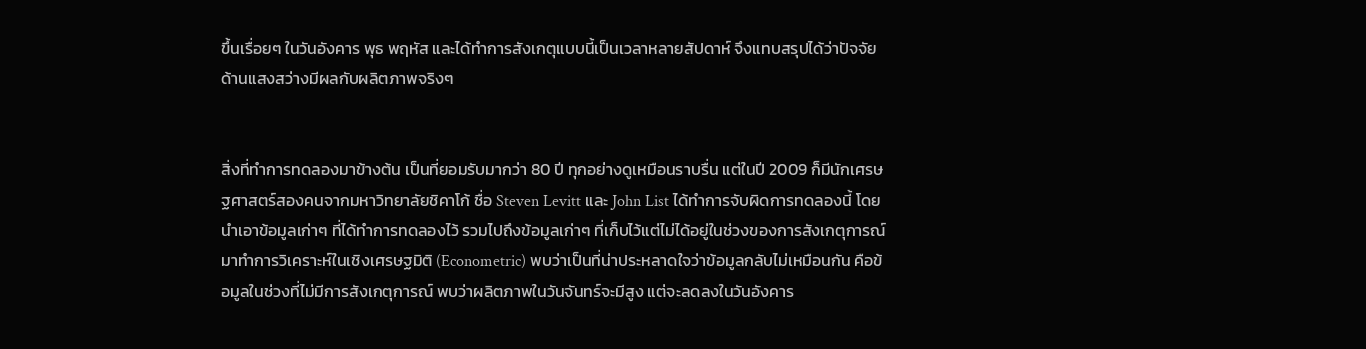ขึ้นเรื่อยๆ ในวันอังคาร พุธ พฤหัส และได้ทำการสังเกตุแบบนี้เป็นเวลาหลายสัปดาห์ จึงแทบสรุปได้ว่าปัจจัยด้านแสงสว่างมีผลกับผลิตภาพจริงๆ


สิ่งที่ทำการทดลองมาข้างต้น เป็นที่ยอมรับมากว่า 80 ปี ทุกอย่างดูเหมือนราบรื่น แต่ในปี 2009 ก็มีนักเศรษฐศาสตร์สองคนจากมหาวิทยาลัยชิคาโก้ ชื่อ Steven Levitt และ John List ได้ทำการจับผิดการทดลองนี้ โดยนำเอาข้อมูลเก่าๆ ที่ได้ทำการทดลองไว้ รวมไปถึงข้อมูลเก่าๆ ที่เก็บไว้แต่ไม่ได้อยู่ในช่วงของการสังเกตุการณ์ มาทำการวิเคราะห์ในเชิงเศรษฐมิติ (Econometric) พบว่าเป็นที่น่าประหลาดใจว่าข้อมูลกลับไม่เหมือนกัน คือข้อมูลในช่วงที่ไม่มีการสังเกตุการณ์ พบว่าผลิตภาพในวันจันทร์จะมีสูง แต่จะลดลงในวันอังคาร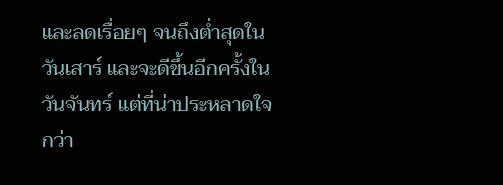และลดเรื่อยๆ จนถึงต่ำสุดในวันเสาร์ และจะดีขึ้นอีกครั้งในวันจันทร์ แต่ที่น่าประหลาดใจกว่า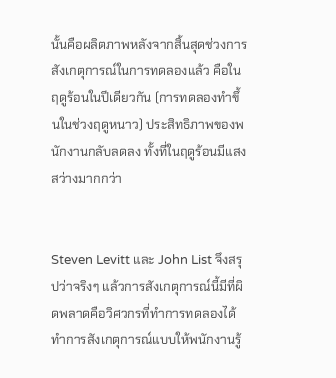นั้นคือผลิตภาพหลังจากสิ้นสุดช่วงการสังเกตุการณ์ในการทดลองแล้ว คือในฤดูร้อนในปีเดียวกัน (การทดลองทำขึ้นในช่วงฤดูหนาว) ประสิทธิภาพของพนักงานกลับลดลง ทั้งที่ในฤดูร้อนมีแสงสว่างมากกว่า


Steven Levitt และ John List จึงสรุปว่าจริงๆ แล้วการสังเกตุการณ์นี้มีที่ผิดพลาดคือวิศวกรที่ทำการทดลองได้ทำการสังเกตุการณ์แบบให้พนักงานรู้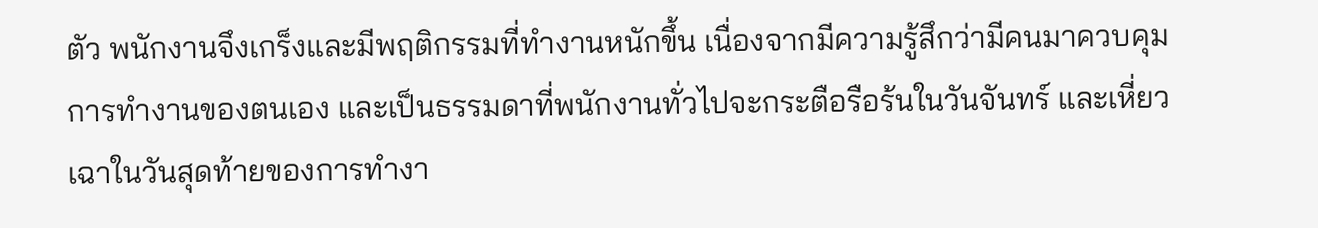ตัว พนักงานจึงเกร็งและมีพฤติกรรมที่ทำงานหนักขึ้น เนื่องจากมีความรู้สึกว่ามีคนมาควบคุมการทำงานของตนเอง และเป็นธรรมดาที่พนักงานทั่วไปจะกระตือรือร้นในวันจันทร์ และเหี่ยวเฉาในวันสุดท้ายของการทำงา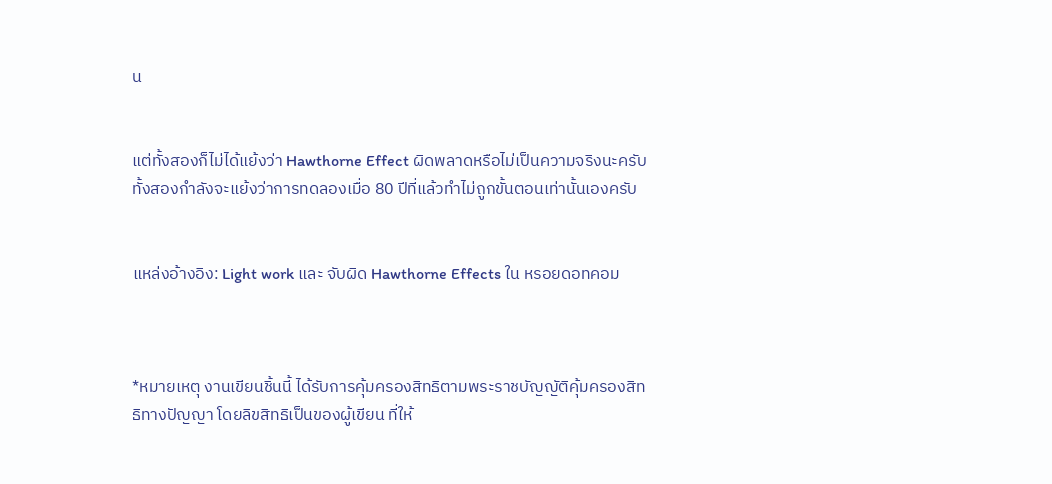น


แต่ทั้งสองก็ไม่ได้แย้งว่า Hawthorne Effect ผิดพลาดหรือไม่เป็นความจริงนะครับ ทั้งสองกำลังจะแย้งว่าการทดลองเมื่อ 80 ปีที่แล้วทำไม่ถูกขั้นตอนเท่านั้นเองครับ


แหล่งอ้างอิง: Light work และ จับผิด Hawthorne Effects ใน หรอยดอทคอม



*หมายเหตุ งานเขียนชิ้นนี้ ได้รับการคุ้มครองสิทธิตามพระราชบัญญัติคุ้มครองสิทธิทางปัญญา โดยลิขสิทธิเป็นของผู้เขียน ที่ให้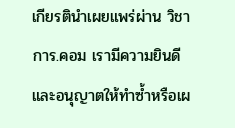เกียรตินำเผยแพร่ผ่าน วิชาการ.คอม เรามีความยินดีและอนุญาตให้ทำซ้ำหรือเผ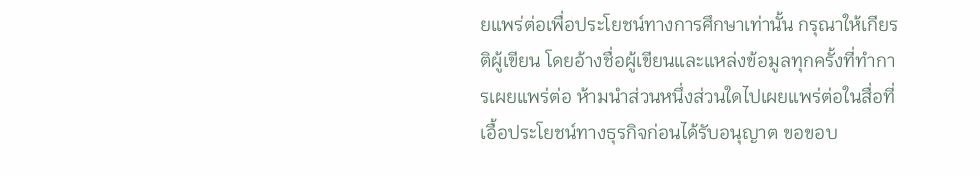ยแพร่ต่อเพื่อประโยชน์ทางการศึกษาเท่านั้น กรุณาให้เกียรติผู้เขียน โดยอ้างชื่อผู้เขียนและแหล่งข้อมูลทุกครั้งที่ทำการเผยแพร่ต่อ ห้ามนำส่วนหนึ่งส่วนใดไปเผยแพร่ต่อในสื่อที่เอื้อประโยชน์ทางธุรกิจก่อนได้รับอนุญาต ขอขอบ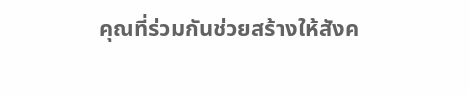คุณที่ร่วมกันช่วยสร้างให้สังค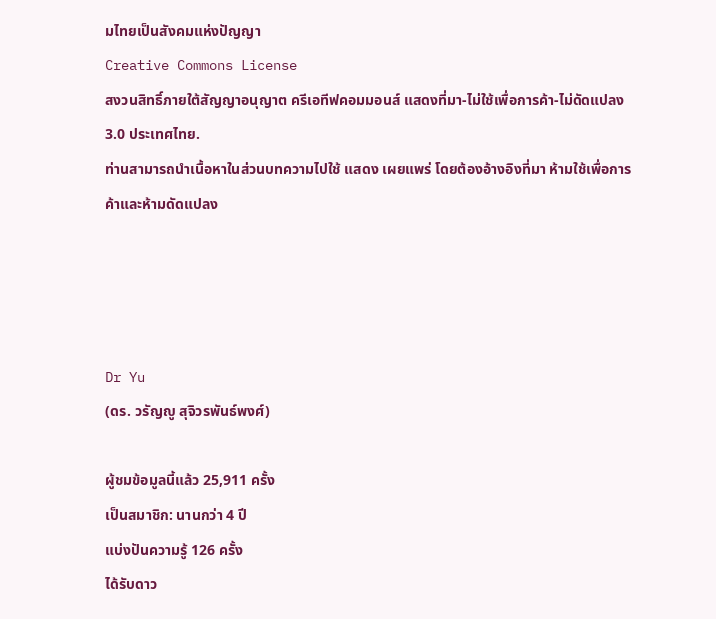มไทยเป็นสังคมแห่งปัญญา
Creative Commons License
สงวนสิทธิ์ภายใต้สัญญาอนุญาต ครีเอทีฟคอมมอนส์ แสดงที่มา-ไม่ใช้เพื่อการค้า-ไม่ดัดแปลง 3.0 ประเทศไทย.
ท่านสามารถนำเนื้อหาในส่วนบทความไปใช้ แสดง เผยแพร่ โดยต้องอ้างอิงที่มา ห้ามใช้เพื่อการค้าและห้ามดัดแปลง




Dr Yu
(ดร. วรัญญู สุจิวรพันธ์พงศ์)

ผู้ชมข้อมูลนี้แล้ว 25,911 ครั้ง
เป็นสมาชิก: นานกว่า 4 ปี
แบ่งปันความรู้ 126 ครั้ง
ได้รับดาว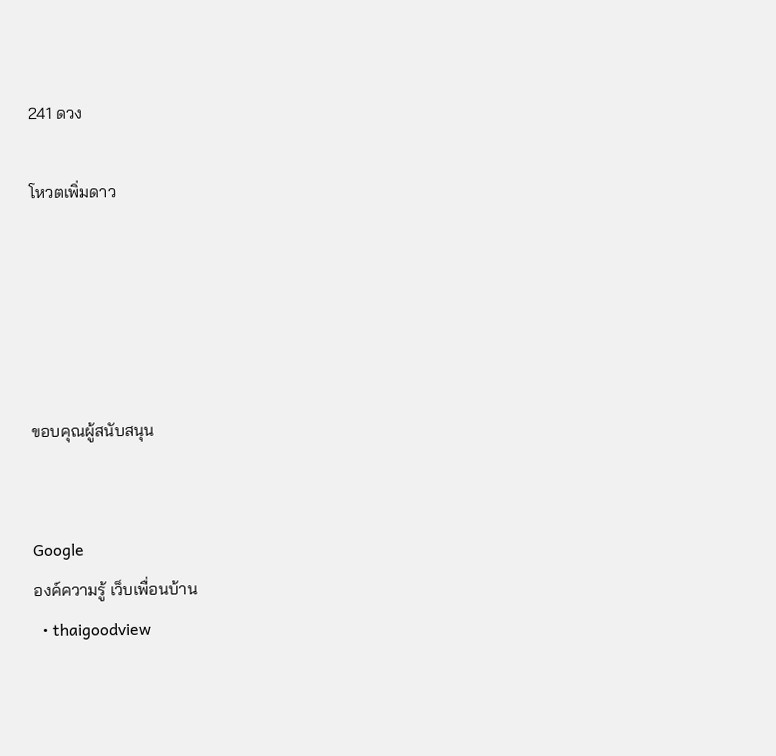241 ดวง

โหวตเพิ่มดาว





ขอบคุณผู้สนับสนุน


Google
องค์ความรู้ เว็บเพื่อนบ้าน
  • thaigoodview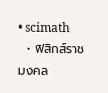• scimath
  • ฟิสิกส์ราชมงคล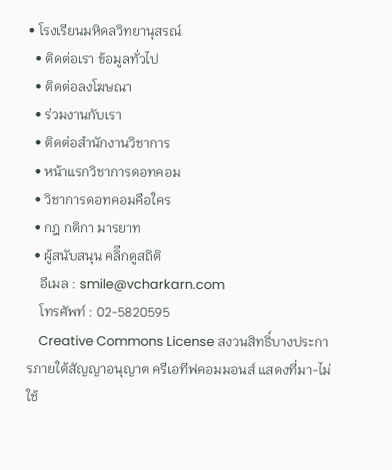• โรงเรียนมหิดลวิทยานุสรณ์
  • ติดต่อเรา ข้อมูลทั่วไป
  • ติดต่อลงโฆษณา
  • ร่วมงานกับเรา
  • ติดต่อสำนักงานวิชาการ
  • หน้าแรกวิชาการดอทคอม
  • วิชาการดอทคอมคือใคร
  • กฎ กติกา มารยาท
  • ผู้สนับสนุน คลิีกดูสถิติ
    อีเมล : smile@vcharkarn.com
    โทรศัพท์ : 02-5820595
    Creative Commons License สงวนสิทธิ์บางประการภายใต้สัญญาอนุญาต ครีเอทีฟคอมมอนส์ แสดงที่มา-ไม่ใช้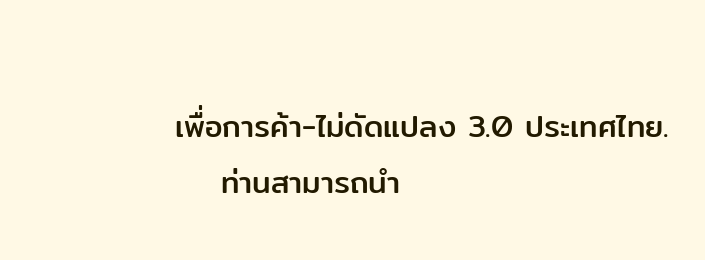เพื่อการค้า-ไม่ดัดแปลง 3.0 ประเทศไทย.
    ท่านสามารถนำ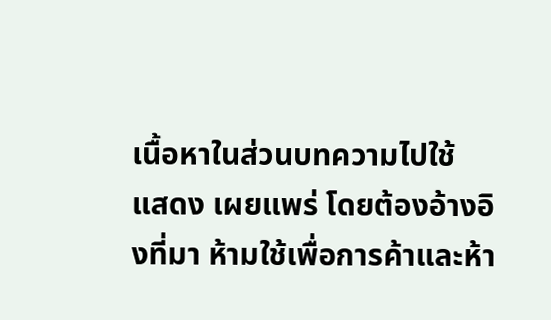เนื้อหาในส่วนบทความไปใช้ แสดง เผยแพร่ โดยต้องอ้างอิงที่มา ห้ามใช้เพื่อการค้าและห้า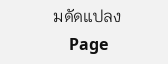มดัดแปลง
    Page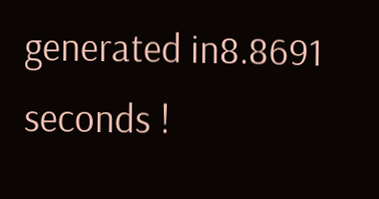generated in8.8691 seconds !